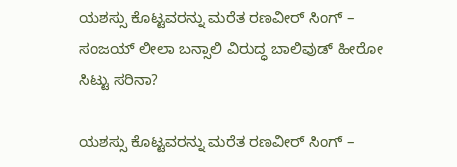ಯಶಸ್ಸು ಕೊಟ್ಟವರನ್ನು ಮರೆತ ರಣವೀರ್ ಸಿಂಗ್ – ಸಂಜಯ್ ಲೀಲಾ ಬನ್ಸಾಲಿ ವಿರುದ್ಧ ಬಾಲಿವುಡ್ ಹೀರೋ ಸಿಟ್ಟು ಸರಿನಾ?

ಯಶಸ್ಸು ಕೊಟ್ಟವರನ್ನು ಮರೆತ ರಣವೀರ್ ಸಿಂಗ್ –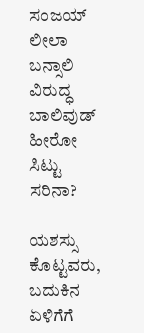ಸಂಜಯ್ ಲೀಲಾ ಬನ್ಸಾಲಿ ವಿರುದ್ಧ ಬಾಲಿವುಡ್ ಹೀರೋ ಸಿಟ್ಟು ಸರಿನಾ?

ಯಶಸ್ಸು ಕೊಟ್ಟವರು, ಬದುಕಿನ ಏಳಿಗೆಗೆ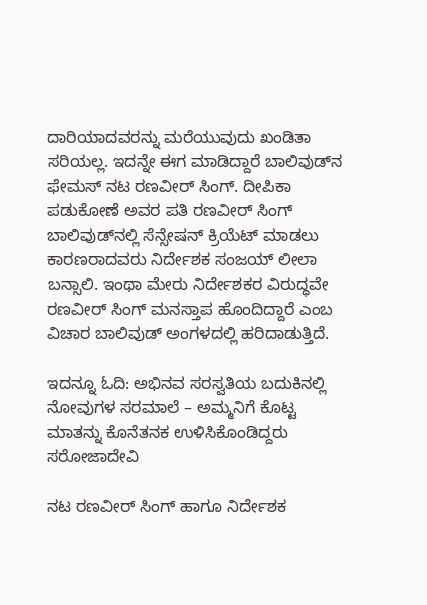ದಾರಿಯಾದವರನ್ನು ಮರೆಯುವುದು ಖಂಡಿತಾ ಸರಿಯಲ್ಲ. ಇದನ್ನೇ ಈಗ ಮಾಡಿದ್ದಾರೆ ಬಾಲಿವುಡ್‌ನ ಫೇಮಸ್ ನಟ ರಣವೀರ್ ಸಿಂಗ್. ದೀಪಿಕಾ ಪಡುಕೋಣೆ ಅವರ ಪತಿ ರಣವೀರ್ ಸಿಂಗ್ ಬಾಲಿವುಡ್‌ನಲ್ಲಿ ಸೆನ್ಸೇಷನ್ ಕ್ರಿಯೆಟ್ ಮಾಡಲು ಕಾರಣರಾದವರು ನಿರ್ದೇಶಕ ಸಂಜಯ್ ಲೀಲಾ ಬನ್ಸಾಲಿ. ಇಂಥಾ ಮೇರು ನಿರ್ದೇಶಕರ ವಿರುದ್ಧವೇ ರಣವೀರ್ ಸಿಂಗ್ ಮನಸ್ತಾಪ ಹೊಂದಿದ್ದಾರೆ ಎಂಬ ವಿಚಾರ ಬಾಲಿವುಡ್ ಅಂಗಳದಲ್ಲಿ ಹರಿದಾಡುತ್ತಿದೆ.

ಇದನ್ನೂ ಓದಿ: ಅಭಿನವ ಸರಸ್ವತಿಯ ಬದುಕಿನಲ್ಲಿ ನೋವುಗಳ ಸರಮಾಲೆ – ಅಮ್ಮನಿಗೆ ಕೊಟ್ಟ ಮಾತನ್ನು ಕೊನೆತನಕ ಉಳಿಸಿಕೊಂಡಿದ್ದರು ಸರೋಜಾದೇವಿ

ನಟ ರಣವೀರ್ ಸಿಂಗ್ ಹಾಗೂ ನಿರ್ದೇಶಕ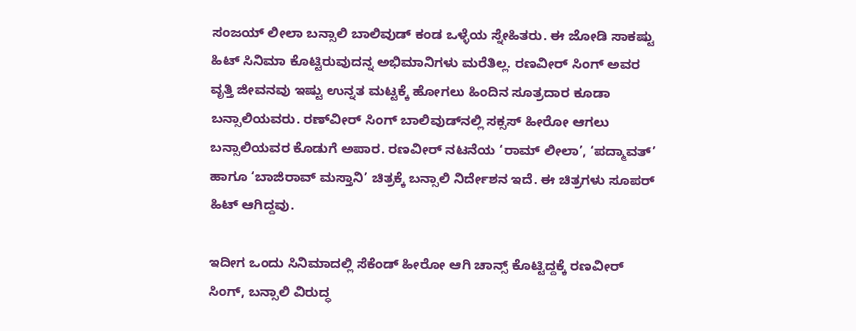ಸಂಜಯ್ ಲೀಲಾ ಬನ್ಸಾಲಿ ಬಾಲಿವುಡ್ ಕಂಡ ಒಳ್ಳೆಯ ಸ್ನೇಹಿತರು. ಈ ಜೋಡಿ ಸಾಕಷ್ಟು ಹಿಟ್ ಸಿನಿಮಾ ಕೊಟ್ಟಿರುವುದನ್ನ ಅಭಿಮಾನಿಗಳು ಮರೆತಿಲ್ಲ. ರಣವೀರ್ ಸಿಂಗ್ ಅವರ ವೃತ್ತಿ ಜೀವನವು ಇಷ್ಟು ಉನ್ನತ ಮಟ್ಟಕ್ಕೆ ಹೋಗಲು ಹಿಂದಿನ ಸೂತ್ರದಾರ ಕೂಡಾ ಬನ್ಸಾಲಿಯವರು. ರಣ್‌ವೀರ್ ಸಿಂಗ್ ಬಾಲಿವುಡ್‌ನಲ್ಲಿ ಸಕ್ಸಸ್ ಹೀರೋ ಆಗಲು ಬನ್ಸಾಲಿಯವರ ಕೊಡುಗೆ ಅಪಾರ. ರಣವೀರ್ ನಟನೆಯ ‘ರಾಮ್ ಲೀಲಾ’, ‘ಪದ್ಮಾವತ್’ ಹಾಗೂ ‘ಬಾಜಿರಾವ್ ಮಸ್ತಾನಿ’ ಚಿತ್ರಕ್ಕೆ ಬನ್ಸಾಲಿ ನಿರ್ದೇಶನ ಇದೆ. ಈ ಚಿತ್ರಗಳು ಸೂಪರ್ ಹಿಟ್ ಆಗಿದ್ದವು.

ಇದೀಗ ಒಂದು ಸಿನಿಮಾದಲ್ಲಿ ಸೆಕೆಂಡ್ ಹೀರೋ ಆಗಿ ಚಾನ್ಸ್ ಕೊಟ್ಟಿದ್ದಕ್ಕೆ ರಣವೀರ್ ಸಿಂಗ್, ಬನ್ಸಾಲಿ ವಿರುದ್ಧ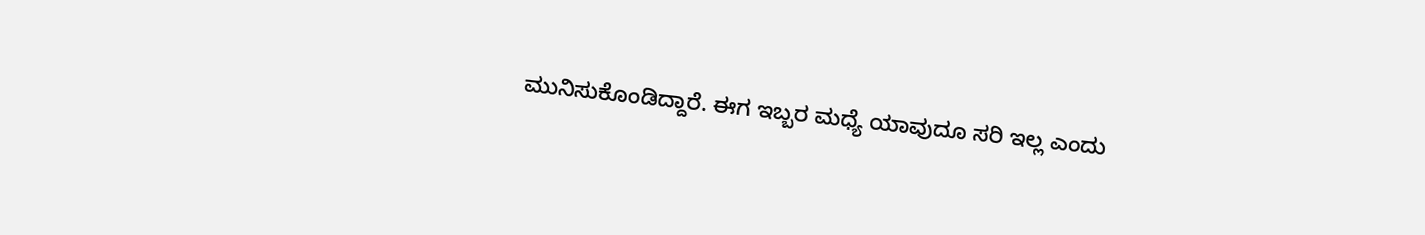ಮುನಿಸುಕೊಂಡಿದ್ದಾರೆ. ಈಗ ಇಬ್ಬರ ಮಧ್ಯೆ ಯಾವುದೂ ಸರಿ ಇಲ್ಲ ಎಂದು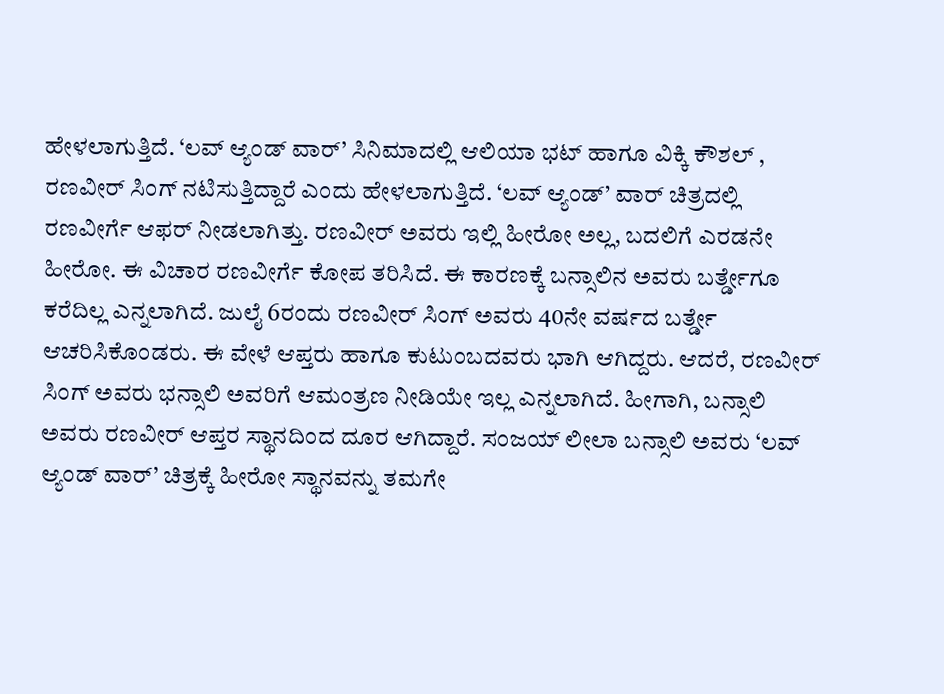ಹೇಳಲಾಗುತ್ತಿದೆ. ‘ಲವ್ ಆ್ಯಂಡ್ ವಾರ್’ ಸಿನಿಮಾದಲ್ಲಿ ಆಲಿಯಾ ಭಟ್ ಹಾಗೂ ವಿಕ್ಕಿ ಕೌಶಲ್ , ರಣವೀರ್ ಸಿಂಗ್ ನಟಿಸುತ್ತಿದ್ದಾರೆ ಎಂದು ಹೇಳಲಾಗುತ್ತಿದೆ. ‘ಲವ್ ಆ್ಯಂಡ್’ ವಾರ್ ಚಿತ್ರದಲ್ಲಿ ರಣವೀರ್ಗೆ ಆಫರ್ ನೀಡಲಾಗಿತ್ತು. ರಣವೀರ್ ಅವರು ಇಲ್ಲಿ ಹೀರೋ ಅಲ್ಲ, ಬದಲಿಗೆ ಎರಡನೇ ಹೀರೋ. ಈ ವಿಚಾರ ರಣವೀರ್ಗೆ ಕೋಪ ತರಿಸಿದೆ. ಈ ಕಾರಣಕ್ಕೆ ಬನ್ಸಾಲಿನ ಅವರು ಬರ್ತ್ಡೇಗೂ ಕರೆದಿಲ್ಲ ಎನ್ನಲಾಗಿದೆ. ಜುಲೈ 6ರಂದು ರಣವೀರ್ ಸಿಂಗ್ ಅವರು 40ನೇ ವರ್ಷದ ಬರ್ತ್ಡೇ ಆಚರಿಸಿಕೊಂಡರು. ಈ ವೇಳೆ ಆಪ್ತರು ಹಾಗೂ ಕುಟುಂಬದವರು ಭಾಗಿ ಆಗಿದ್ದರು. ಆದರೆ, ರಣವೀರ್ ಸಿಂಗ್ ಅವರು ಭನ್ಸಾಲಿ ಅವರಿಗೆ ಆಮಂತ್ರಣ ನೀಡಿಯೇ ಇಲ್ಲ ಎನ್ನಲಾಗಿದೆ. ಹೀಗಾಗಿ, ಬನ್ಸಾಲಿ ಅವರು ರಣವೀರ್ ಆಪ್ತರ ಸ್ಥಾನದಿಂದ ದೂರ ಆಗಿದ್ದಾರೆ. ಸಂಜಯ್ ಲೀಲಾ ಬನ್ಸಾಲಿ ಅವರು ‘ಲವ್ ಆ್ಯಂಡ್ ವಾರ್’ ಚಿತ್ರಕ್ಕೆ ಹೀರೋ ಸ್ಥಾನವನ್ನು ತಮಗೇ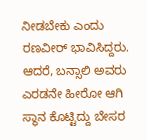ನೀಡಬೇಕು ಎಂದು ರಣವೀರ್ ಭಾವಿಸಿದ್ದರು. ಆದರೆ, ಬನ್ಸಾಲಿ ಅವರು ಎರಡನೇ ಹೀರೋ ಆಗಿ ಸ್ಥಾನ ಕೊಟ್ಟಿದ್ದು ಬೇಸರ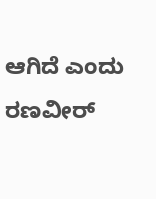ಆಗಿದೆ ಎಂದು ರಣವೀರ್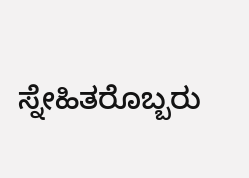ಸ್ನೇಹಿತರೊಬ್ಬರು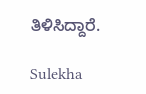ತಿಳಿಸಿದ್ದಾರೆ.

Sulekha